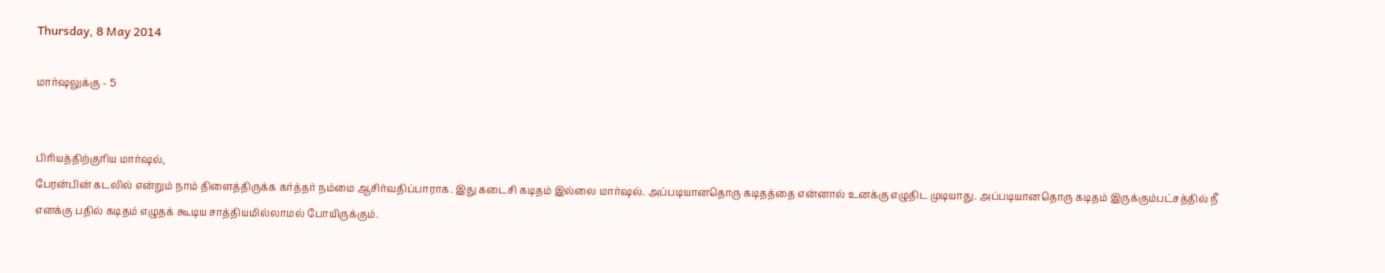Thursday, 8 May 2014

மார்ஷலுக்கு - 5


பிரியத்திற்குரிய மார்ஷல்,
பேரன்பின் கடலில் என்றும் நாம் திளைத்திருக்க கர்த்தர் நம்மை ஆசிர்வதிப்பாராக. இது கடைசி கடிதம் இல்லை மார்ஷல். அப்படியானதொரு கடிதத்தை என்னால் உனக்கு எழுதிட முடியாது. அப்படியானதொரு கடிதம் இருக்கும்பட்சத்தில் நீ எனக்கு பதில் கடிதம் எழுதக் கூடிய சாத்தியமில்லாமல் போயிருக்கும்.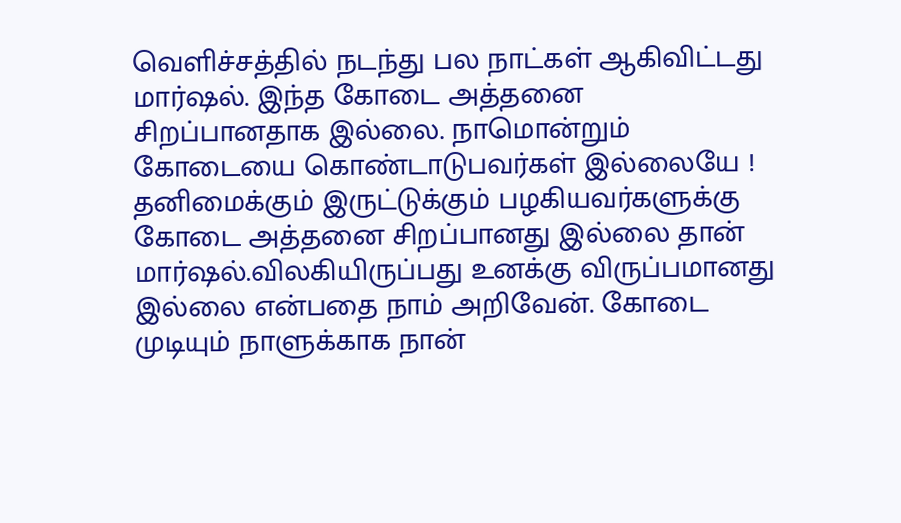வெளிச்சத்தில் நடந்து பல நாட்கள் ஆகிவிட்டது மார்ஷல். இந்த கோடை அத்தனை சிறப்பானதாக இல்லை. நாமொன்றும் கோடையை கொண்டாடுபவர்கள் இல்லையே ! தனிமைக்கும் இருட்டுக்கும் பழகியவர்களுக்கு கோடை அத்தனை சிறப்பானது இல்லை தான் மார்ஷல்.விலகியிருப்பது உனக்கு விருப்பமானது இல்லை என்பதை நாம் அறிவேன். கோடை முடியும் நாளுக்காக நான்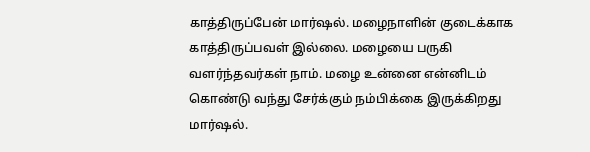காத்திருப்பேன் மார்ஷல். மழைநாளின் குடைக்காக காத்திருப்பவள் இல்லை. மழையை பருகி வளர்ந்தவர்கள் நாம். மழை உன்னை என்னிடம் கொண்டு வந்து சேர்க்கும் நம்பிக்கை இருக்கிறது மார்ஷல்.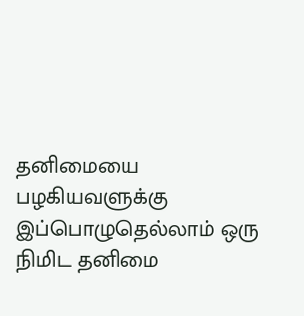தனிமையை பழகியவளுக்கு இப்பொழுதெல்லாம் ஒரு நிமிட தனிமை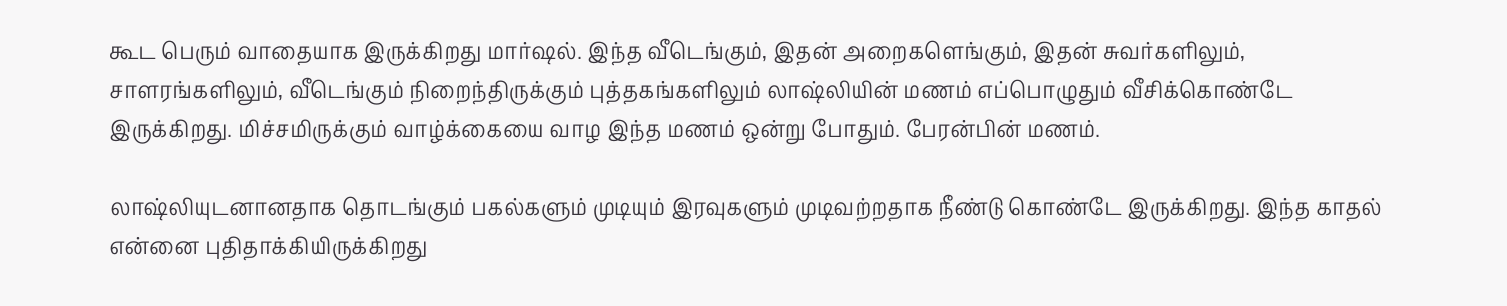கூட பெரும் வாதையாக இருக்கிறது மார்ஷல். இந்த வீடெங்கும், இதன் அறைகளெங்கும், இதன் சுவர்களிலும், சாளரங்களிலும், வீடெங்கும் நிறைந்திருக்கும் புத்தகங்களிலும் லாஷ்லியின் மணம் எப்பொழுதும் வீசிக்கொண்டே இருக்கிறது. மிச்சமிருக்கும் வாழ்க்கையை வாழ இந்த மணம் ஒன்று போதும். பேரன்பின் மணம்.

லாஷ்லியுடனானதாக தொடங்கும் பகல்களும் முடியும் இரவுகளும் முடிவற்றதாக நீண்டு கொண்டே இருக்கிறது. இந்த காதல் என்னை புதிதாக்கியிருக்கிறது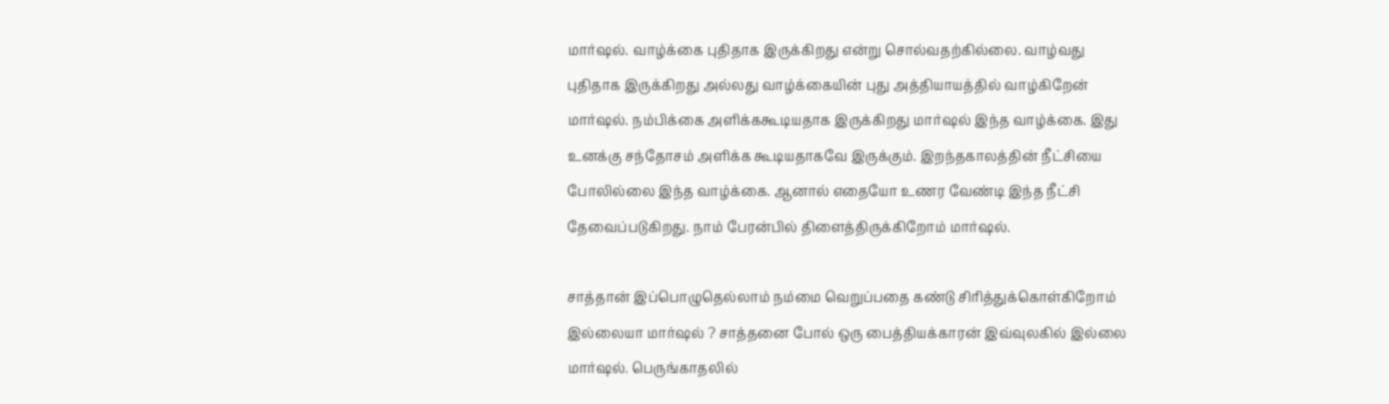மார்ஷல். வாழ்க்கை புதிதாக இருக்கிறது என்று சொல்வதற்கில்லை. வாழ்வது புதிதாக இருக்கிறது அல்லது வாழ்க்கையின் புது அத்தியாயத்தில் வாழ்கிறேன் மார்ஷல். நம்பிக்கை அளிக்ககூடியதாக இருக்கிறது மார்ஷல் இந்த வாழ்க்கை. இது உனக்கு சந்தோசம் அளிக்க கூடியதாகவே இருக்கும். இறந்தகாலத்தின் நீட்சியை போலில்லை இந்த வாழ்க்கை. ஆனால் எதையோ உணர வேண்டி இந்த நீட்சி தேவைப்படுகிறது. நாம் பேரன்பில் திளைத்திருக்கிறோம் மார்ஷல்.

சாத்தான் இப்பொழுதெல்லாம் நம்மை வெறுப்பதை கண்டு சிரித்துக்கொள்கிறோம் இல்லையா மார்ஷல் ? சாத்தனை போல் ஒரு பைத்தியக்காரன் இவ்வுலகில் இல்லை மார்ஷல். பெருங்காதலில்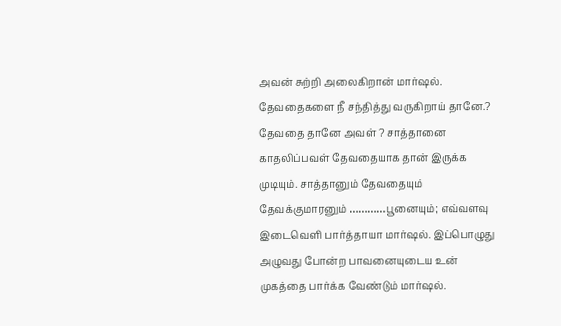அவன் சுற்றி அலைகிறான் மார்ஷல். தேவதைகளை நீ சந்தித்து வருகிறாய் தானே.? தேவதை தானே அவள் ? சாத்தானை காதலிப்பவள் தேவதையாக தான் இருக்க முடியும். சாத்தானும் தேவதையும் தேவக்குமாரனும் …………பூனையும்; எவ்வளவு இடைவெளி பார்த்தாயா மார்ஷல். இப்பொழுது அழுவது போன்ற பாவனையுடைய உன் முகத்தை பார்க்க வேண்டும் மார்ஷல்.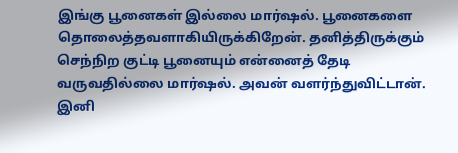இங்கு பூனைகள் இல்லை மார்ஷல். பூனைகளை தொலைத்தவளாகியிருக்கிறேன். தனித்திருக்கும் செந்நிற குட்டி பூனையும் என்னைத் தேடி வருவதில்லை மார்ஷல். அவன் வளர்ந்துவிட்டான். இனி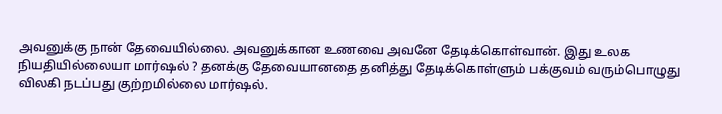அவனுக்கு நான் தேவையில்லை. அவனுக்கான உணவை அவனே தேடிக்கொள்வான். இது உலக நியதியில்லையா மார்ஷல் ? தனக்கு தேவையானதை தனித்து தேடிக்கொள்ளும் பக்குவம் வரும்பொழுது விலகி நடப்பது குற்றமில்லை மார்ஷல்.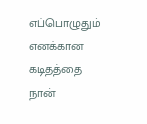எப்பொழுதும் எனக்கான கடிதத்தை நான்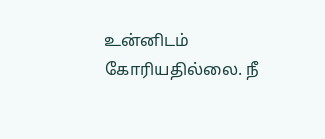உன்னிடம் கோரியதில்லை. நீ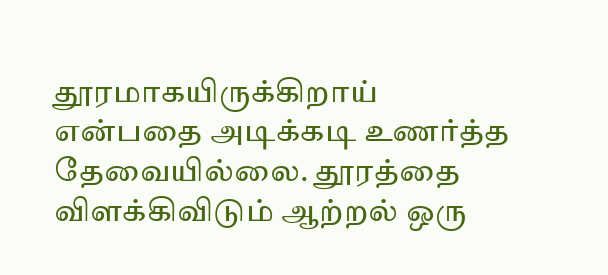தூரமாகயிருக்கிறாய் என்பதை அடிக்கடி உணர்த்த தேவையில்லை. தூரத்தை விளக்கிவிடும் ஆற்றல் ஒரு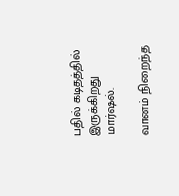பதில் கடிதத்தில் இருக்கிறது மார்ஷல்.

வானம் நிறைந்த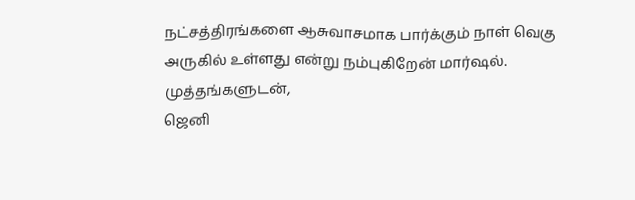நட்சத்திரங்களை ஆசுவாசமாக பார்க்கும் நாள் வெகு அருகில் உள்ளது என்று நம்புகிறேன் மார்ஷல்.
முத்தங்களுடன்,
ஜெனி